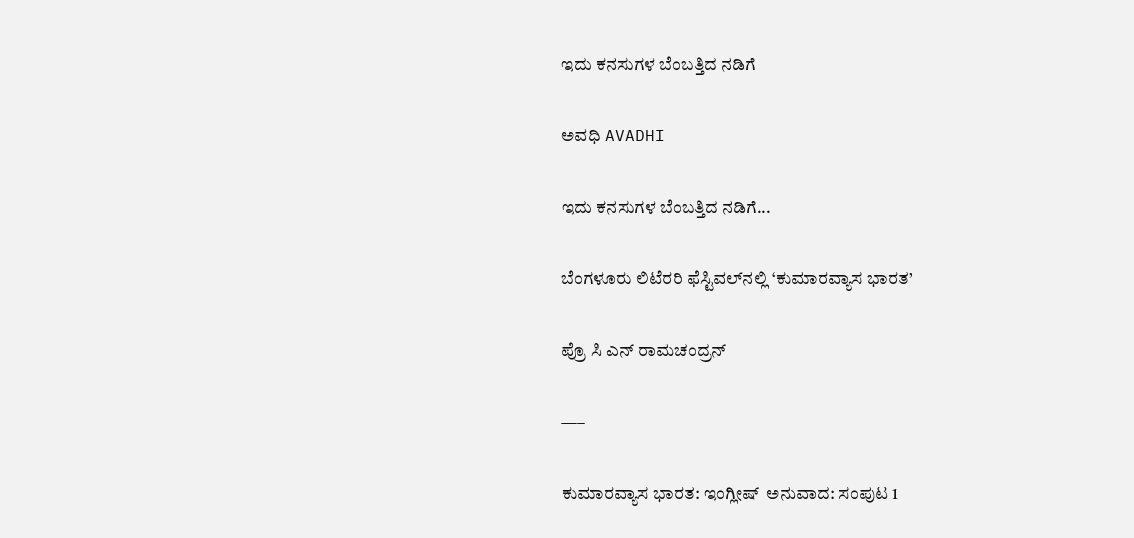ಇದು ಕನಸುಗಳ ಬೆಂಬತ್ತಿದ ನಡಿಗೆ‍

ಅವಧಿ AVADHI

ಇದು ಕನಸುಗಳ ಬೆಂಬತ್ತಿದ ನಡಿಗೆ...

ಬೆಂಗಳೂರು ಲಿಟೆರರಿ ಫೆಸ್ಟಿವಲ್‍ನಲ್ಲಿ ‘ಕುಮಾರವ್ಯಾಸ ಭಾರತ’

ಪ್ರೊ ಸಿ ಎನ್ ರಾಮಚಂದ್ರನ್

—–

ಕುಮಾರವ್ಯಾಸ ಭಾರತ: ಇಂಗ್ಲೀಷ್  ಅನುವಾದ: ಸಂಪುಟ 1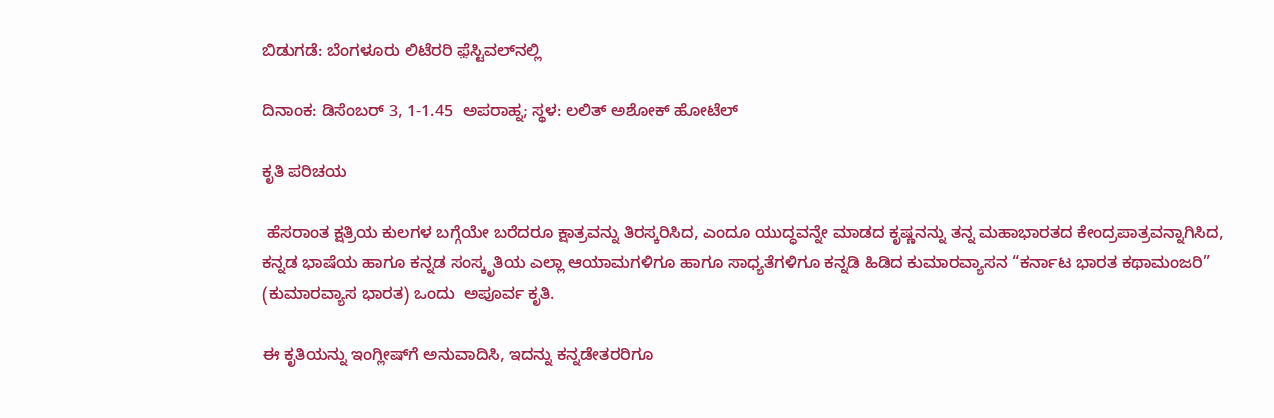ಬಿಡುಗಡೆ: ಬೆಂಗಳೂರು ಲಿಟೆರರಿ ಫ಼ೆಸ್ಟಿವಲ್‍ನಲ್ಲಿ

ದಿನಾಂಕ: ಡಿಸೆಂಬರ್ 3, 1-1.45  ಅಪರಾಹ್ನ; ಸ್ಥಳ: ಲಲಿತ್ ಅಶೋಕ್ ಹೋಟೆಲ್

ಕೃತಿ ಪರಿಚಯ

 ಹೆಸರಾಂತ ಕ್ಷತ್ರಿಯ ಕುಲಗಳ ಬಗ್ಗೆಯೇ ಬರೆದರೂ ಕ್ಷಾತ್ರವನ್ನು ತಿರಸ್ಕರಿಸಿದ, ಎಂದೂ ಯುದ್ಧವನ್ನೇ ಮಾಡದ ಕೃಷ್ಣನನ್ನು ತನ್ನ ಮಹಾಭಾರತದ ಕೇಂದ್ರಪಾತ್ರವನ್ನಾಗಿಸಿದ, ಕನ್ನಡ ಭಾಷೆಯ ಹಾಗೂ ಕನ್ನಡ ಸಂಸ್ಕೃತಿಯ ಎಲ್ಲಾ ಆಯಾಮಗಳಿಗೂ ಹಾಗೂ ಸಾಧ್ಯತೆಗಳಿಗೂ ಕನ್ನಡಿ ಹಿಡಿದ ಕುಮಾರವ್ಯಾಸನ “ಕರ್ನಾಟ ಭಾರತ ಕಥಾಮಂಜರಿ” (ಕುಮಾರವ್ಯಾಸ ಭಾರತ) ಒಂದು  ಅಪೂರ್ವ ಕೃತಿ.

ಈ ಕೃತಿಯನ್ನು ಇಂಗ್ಲೀಷ್‍ಗೆ ಅನುವಾದಿಸಿ, ಇದನ್ನು ಕನ್ನಡೇತರರಿಗೂ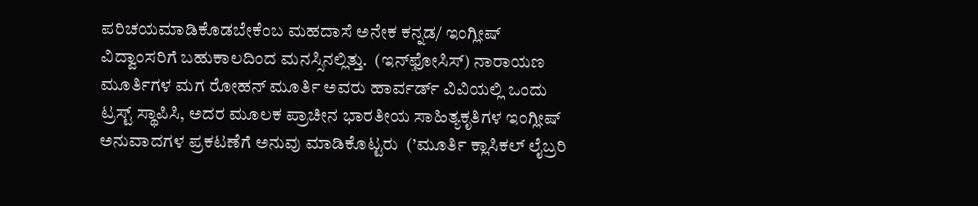ಪರಿಚಯಮಾಡಿಕೊಡಬೇಕೆಂಬ ಮಹದಾಸೆ ಅನೇಕ ಕನ್ನಡ/ ಇಂಗ್ಲೀಷ್ ವಿದ್ವಾಂಸರಿಗೆ ಬಹುಕಾಲದಿಂದ ಮನಸ್ಸಿನಲ್ಲಿತ್ತು.  (ಇನ್‍ಫ಼ೋಸಿಸ್) ನಾರಾಯಣ ಮೂರ್ತಿಗಳ ಮಗ ರೋಹನ್ ಮೂರ್ತಿ ಅವರು ಹಾರ್ವರ್ಡ್ ವಿವಿಯಲ್ಲಿ ಒಂದು ಟ್ರಸ್ಟ್ ಸ್ಥಾಪಿಸಿ, ಅದರ ಮೂಲಕ ಪ್ರಾಚೀನ ಭಾರತೀಯ ಸಾಹಿತ್ಯಕೃತಿಗಳ ಇಂಗ್ಲೀಷ್ ಅನುವಾದಗಳ ಪ್ರಕಟಣೆಗೆ ಅನುವು ಮಾಡಿಕೊಟ್ಟರು  (’ಮೂರ್ತಿ ಕ್ಲಾಸಿಕಲ್ ಲೈಬ್ರರಿ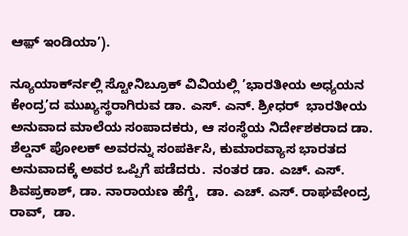ಆಫ಼್ ಇಂಡಿಯಾ’).

ನ್ಯೂಯಾರ್ಕ್‍ನಲ್ಲಿ ಸ್ಟೋನಿಬ್ರೂಕ್ ವಿವಿಯಲ್ಲಿ ’ಭಾರತೀಯ ಅಧ್ಯಯನ ಕೇಂದ್ರ’ದ ಮುಖ್ಯಸ್ಥರಾಗಿರುವ ಡಾ. ಎಸ್. ಎನ್. ಶ್ರೀಧರ್  ಭಾರತೀಯ ಅನುವಾದ ಮಾಲೆಯ ಸಂಪಾದಕರು, ಆ ಸಂಸ್ಥೆಯ ನಿರ್ದೇಶಕರಾದ ಡಾ. ಶೆಲ್ಡನ್ ಪೋಲಕ್ ಅವರನ್ನು ಸಂಪರ್ಕಿಸಿ, ಕುಮಾರವ್ಯಾಸ ಭಾರತದ ಅನುವಾದಕ್ಕೆ ಅವರ ಒಪ್ಪಿಗೆ ಪಡೆದರು.  ನಂತರ ಡಾ. ಎಚ್. ಎಸ್. ಶಿವಪ್ರಕಾಶ್, ಡಾ. ನಾರಾಯಣ ಹೆಗ್ಡೆ,  ಡಾ. ಎಚ್. ಎಸ್. ರಾಘವೇಂದ್ರ ರಾವ್,  ಡಾ.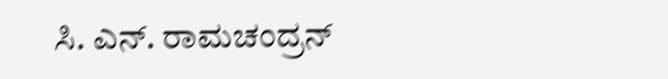ಸಿ. ಎನ್. ರಾಮಚಂದ್ರನ್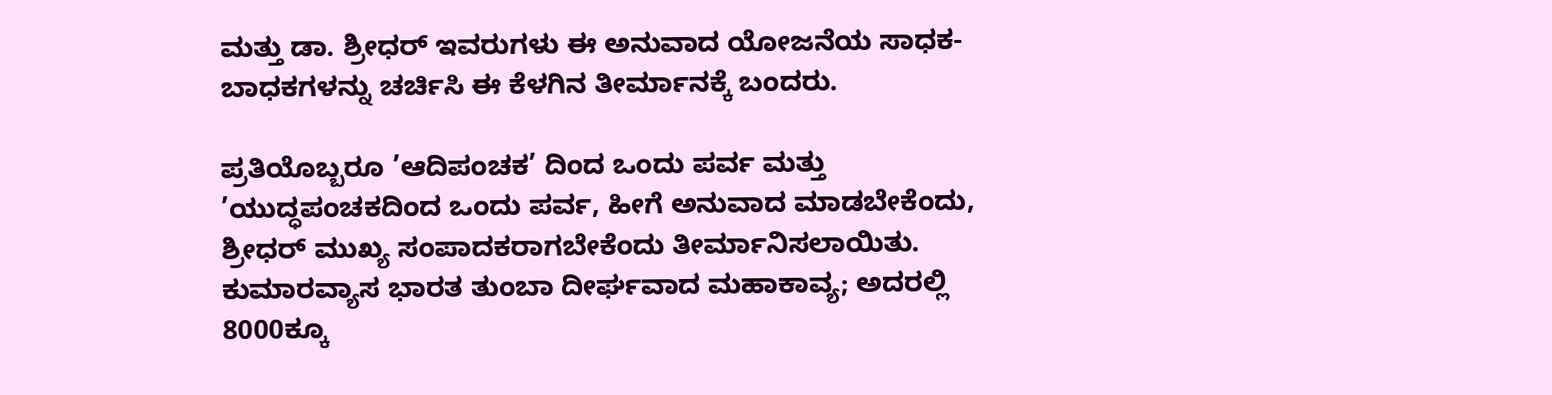ಮತ್ತು ಡಾ. ಶ್ರೀಧರ್ ಇವರುಗಳು ಈ ಅನುವಾದ ಯೋಜನೆಯ ಸಾಧಕ-ಬಾಧಕಗಳನ್ನು ಚರ್ಚಿಸಿ ಈ ಕೆಳಗಿನ ತೀರ್ಮಾನಕ್ಕೆ ಬಂದರು.

ಪ್ರತಿಯೊಬ್ಬರೂ ’ಆದಿಪಂಚಕ’ ದಿಂದ ಒಂದು ಪರ್ವ ಮತ್ತು ’ಯುದ್ಧಪಂಚಕದಿಂದ ಒಂದು ಪರ್ವ, ಹೀಗೆ ಅನುವಾದ ಮಾಡಬೇಕೆಂದು, ಶ್ರೀಧರ್ ಮುಖ್ಯ ಸಂಪಾದಕರಾಗಬೇಕೆಂದು ತೀರ್ಮಾನಿಸಲಾಯಿತು.  ಕುಮಾರವ್ಯಾಸ ಭಾರತ ತುಂಬಾ ದೀರ್ಘವಾದ ಮಹಾಕಾವ್ಯ; ಅದರಲ್ಲಿ 8000ಕ್ಕೂ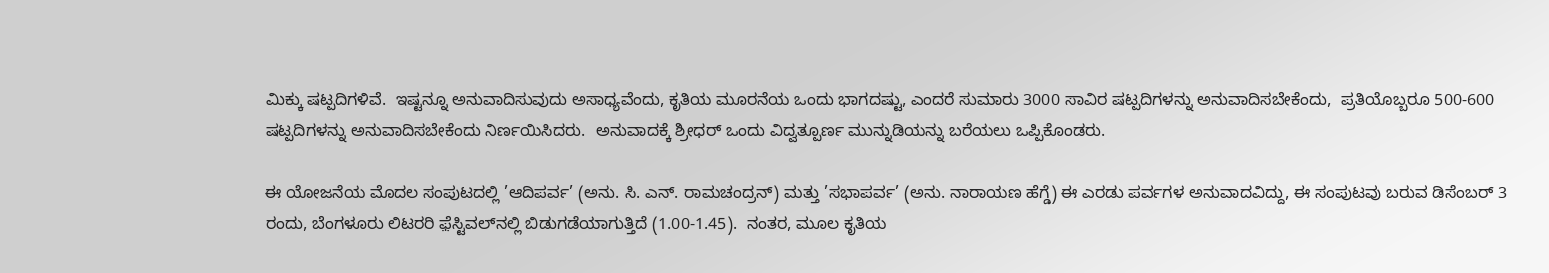ಮಿಕ್ಕು ಷಟ್ಪದಿಗಳಿವೆ.  ಇಷ್ಟನ್ನೂ ಅನುವಾದಿಸುವುದು ಅಸಾಧ್ಯವೆಂದು, ಕೃತಿಯ ಮೂರನೆಯ ಒಂದು ಭಾಗದಷ್ಟು, ಎಂದರೆ ಸುಮಾರು 3000 ಸಾವಿರ ಷಟ್ಪದಿಗಳನ್ನು ಅನುವಾದಿಸಬೇಕೆಂದು,  ಪ್ರತಿಯೊಬ್ಬರೂ 500-600 ಷಟ್ಪದಿಗಳನ್ನು ಅನುವಾದಿಸಬೇಕೆಂದು ನಿರ್ಣಯಿಸಿದರು.  ಅನುವಾದಕ್ಕೆ ಶ್ರೀಧರ್ ಒಂದು ವಿದ್ವತ್ಪೂರ್ಣ ಮುನ್ನುಡಿಯನ್ನು ಬರೆಯಲು ಒಪ್ಪಿಕೊಂಡರು.

ಈ ಯೋಜನೆಯ ಮೊದಲ ಸಂಪುಟದಲ್ಲಿ ’ಆದಿಪರ್ವ’ (ಅನು. ಸಿ. ಎನ್. ರಾಮಚಂದ್ರನ್) ಮತ್ತು ’ಸಭಾಪರ್ವ’ (ಅನು. ನಾರಾಯಣ ಹೆಗ್ಡೆ) ಈ ಎರಡು ಪರ್ವಗಳ ಅನುವಾದವಿದ್ದು, ಈ ಸಂಪುಟವು ಬರುವ ಡಿಸೆಂಬರ್ 3 ರಂದು, ಬೆಂಗಳೂರು ಲಿಟರರಿ ಫ಼ೆಸ್ಟಿವಲ್‍ನಲ್ಲಿ ಬಿಡುಗಡೆಯಾಗುತ್ತಿದೆ (1.00-1.45).  ನಂತರ, ಮೂಲ ಕೃತಿಯ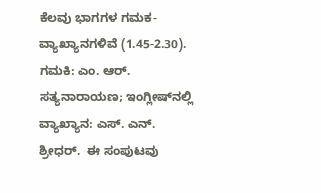ಕೆಲವು ಭಾಗಗಳ ಗಮಕ-ವ್ಯಾಖ್ಯಾನಗಳಿವೆ (1.45-2.30).  ಗಮಕಿ: ಎಂ. ಆರ್. ಸತ್ಯನಾರಾಯಣ; ಇಂಗ್ಲೀಷ್‍ನಲ್ಲಿ ವ್ಯಾಖ್ಯಾನ: ಎಸ್. ಎನ್. ಶ್ರೀಧರ್.  ಈ ಸಂಪುಟವು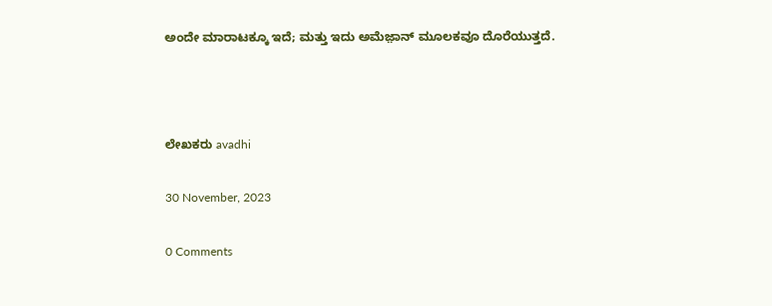ಅಂದೇ ಮಾರಾಟಕ್ಕೂ ಇದೆ; ಮತ್ತು ಇದು ಅಮೆಜ಼ಾನ್ ಮೂಲಕವೂ ದೊರೆಯುತ್ತದೆ.



ಲೇಖಕರು avadhi

30 November, 2023

0 Comments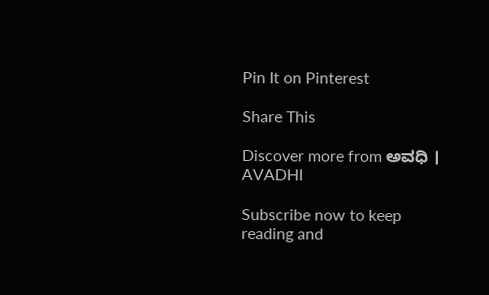Pin It on Pinterest

Share This

Discover more from ಅವಧಿ । AVADHI

Subscribe now to keep reading and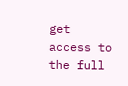get access to the full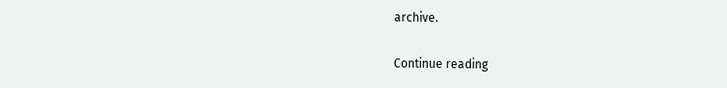archive.

Continue reading